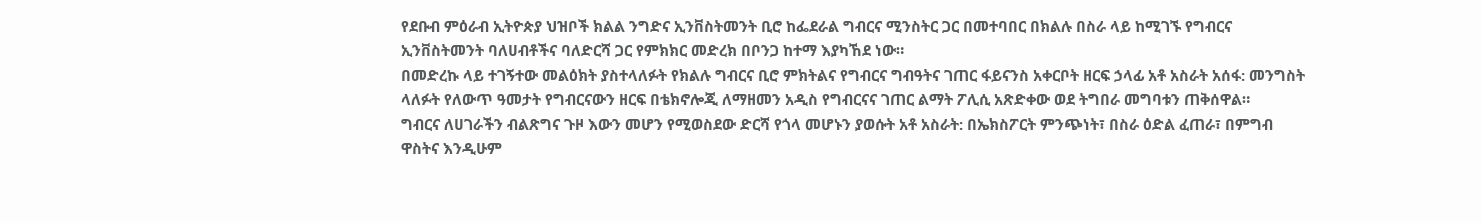የደቡብ ምዕራብ ኢትዮጵያ ህዝቦች ክልል ንግድና ኢንቨስትመንት ቢሮ ከፌደራል ግብርና ሚንስትር ጋር በመተባበር በክልሉ በስራ ላይ ከሚገኙ የግብርና ኢንቨስትመንት ባለሀብቶችና ባለድርሻ ጋር የምክክር መድረክ በቦንጋ ከተማ እያካኸደ ነው።
በመድረኩ ላይ ተገኝተው መልዕክት ያስተላለፉት የክልሉ ግብርና ቢሮ ምክትልና የግብርና ግብዓትና ገጠር ፋይናንስ አቀርቦት ዘርፍ ኃላፊ አቶ አስራት አሰፋ: መንግስት ላለፉት የለውጥ ዓመታት የግብርናውን ዘርፍ በቴክኖሎጂ ለማዘመን አዲስ የግብርናና ገጠር ልማት ፖሊሲ አጽድቀው ወደ ትግበራ መግባቱን ጠቅሰዋል።
ግብርና ለሀገራችን ብልጽግና ጉዞ እውን መሆን የሚወስደው ድርሻ የጎላ መሆኑን ያወሱት አቶ አስራት: በኤክስፖርት ምንጭነት፣ በስራ ዕድል ፈጠራ፣ በምግብ ዋስትና እንዲሁም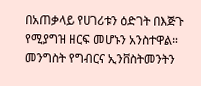በአጠቃላይ የሀገሪቱን ዕድገት በእጅጉ የሚያግዝ ዘርፍ መሆኑን አንስተዋል።
መንግስት የግብርና ኢንቨስትመንትን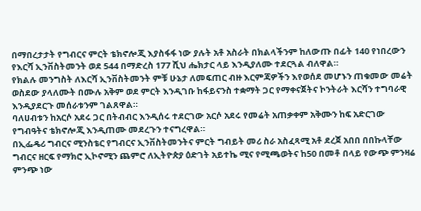በማበረታታት የግብርና ምርት ቴክኖሎጂ እያስፋፋ ነው ያሉት አቶ አስራት በክልላችንም ከለውጡ በፊት 140 የነበረውን የእርሻ ኢንቨስትመንት ወደ 544 በማድረስ 177 ሺህ ሔክታር ላይ እንዲያለሙ ተደርጓል ብለዋል።
የክልሉ መንግስት ለእርሻ ኢንቨስትመንት ምቹ ሁኔታ ለመፍጠር ብዙ እርምጃዎችን እየወሰደ መሆኑን ጠቁመው መሬት ወስደው ያላለሙት በሙሉ አቅም ወደ ምርት እንዲገቡ ከፋይናንስ ተቋማት ጋር የማቀናጀትና ኮንትራት እርሻን ተግባራዊ እንዲያደርጉ መሰራቱንም ገልጸዋል።
ባለሀብቱን ከአርሶ አደሩ ጋር በትብብር እንዲሰሩ ተደርገው አርሶ አደሩ የመሬት አጠቃቀም አቅሙን ከፍ አድርገው የግብዓትና ቴክኖሎጂ እንዲጠሙ መደረጉን ተናግረዋል።
በኢፌዴሪ ግብርና ሚንስቴር የግብርና ኢንቨስትመንትና ምርት ግብይት መሪ ስራ አስፈጻሚ አቶ ደረጀ አበበ በበኩላቸው ግብርና ዘርፍ የማክሮ ኢኮኖሚን ጨምሮ ለኢትዮጵያ ዕድገት አይተኬ ሚና የሚጫወትና ከ50 በመቶ በላይ የውጭ ምንዛሬ ምንጭ ነው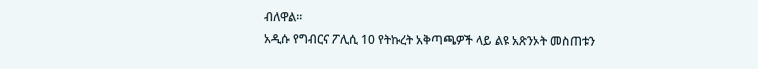ብለዋል።
አዲሱ የግብርና ፖሊሲ 10 የትኩረት አቅጣጫዎች ላይ ልዩ አጽንኦት መስጠቱን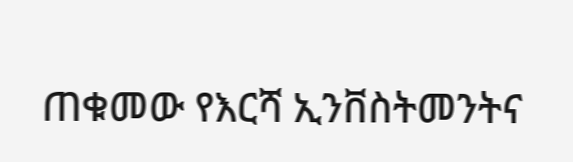ጠቁመው የእርሻ ኢንቨስትመንትና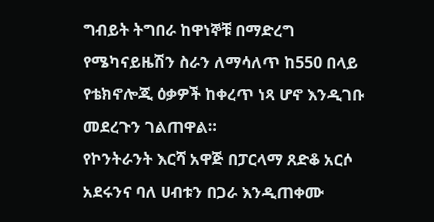ግብይት ትግበራ ከዋነኞቹ በማድረግ የሜካናይዜሽን ስራን ለማሳለጥ ከ550 በላይ የቴክኖሎጂ ዕቃዎች ከቀረጥ ነጻ ሆኖ እንዲገቡ መደረጉን ገልጠዋል።
የኮንትራንት እርሻ አዋጅ በፓርላማ ጸድቆ አርሶ አደሩንና ባለ ሀብቱን በጋራ እንዲጠቀሙ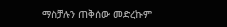ማስቻሉን ጠቅሰው መድረኩም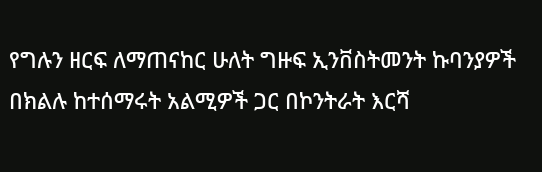የግሉን ዘርፍ ለማጠናከር ሁለት ግዙፍ ኢንቨስትመንት ኩባንያዎች በክልሉ ከተሰማሩት አልሚዎች ጋር በኮንትራት እርሻ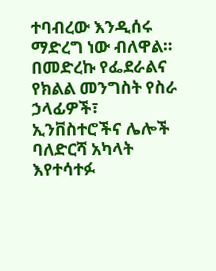ተባብረው እንዲሰሩ ማድረግ ነው ብለዋል።
በመድረኩ የፌደራልና የክልል መንግስት የስራ ኃላፊዎች፣ ኢንቨስተሮችና ሌሎች ባለድርሻ አካላት እየተሳተፉ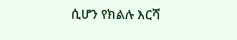ሲሆን የክልሉ እርሻ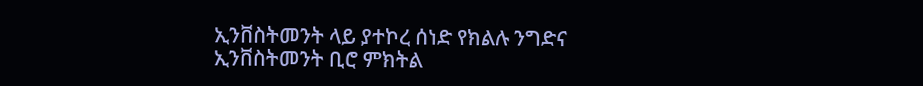ኢንቨስትመንት ላይ ያተኮረ ሰነድ የክልሉ ንግድና ኢንቨስትመንት ቢሮ ምክትል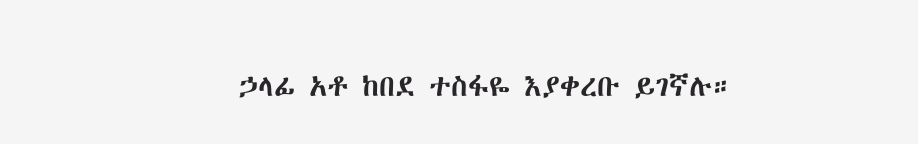ኃላፊ አቶ ከበደ ተስፋዬ እያቀረቡ ይገኛሉ።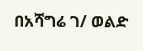በአሻግሬ ገ/ ወልድ